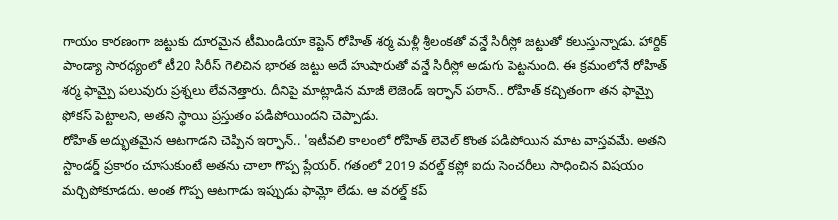గాయం కారణంగా జట్టుకు దూరమైన టీమిండియా కెప్టెన్ రోహిత్ శర్మ మళ్లీ శ్రీలంకతో వన్డే సిరీస్లో జట్టుతో కలుస్తున్నాడు. హార్దిక్ పాండ్యా సారధ్యంలో టీ20 సిరీస్ గెలిచిన భారత జట్టు అదే హుషారుతో వన్డే సిరీస్లో అడుగు పెట్టనుంది. ఈ క్రమంలోనే రోహిత్ శర్మ ఫామ్పై పలువురు ప్రశ్నలు లేవనెత్తారు. దీనిపై మాట్లాడిన మాజీ లెజెండ్ ఇర్ఫాన్ పఠాన్.. రోహిత్ కచ్చితంగా తన ఫామ్పై ఫోకస్ పెట్టాలని, అతని స్థాయి ప్రస్తుతం పడిపోయిందని చెప్పాడు.
రోహిత్ అద్భుతమైన ఆటగాడని చెప్పిన ఇర్ఫాన్.. 'ఇటీవలి కాలంలో రోహిత్ లెవెల్ కొంత పడిపోయిన మాట వాస్తవమే. అతని స్టాండర్డ్ ప్రకారం చూసుకుంటే అతను చాలా గొప్ప ప్లేయర్. గతంలో 2019 వరల్డ్ కప్లో ఐదు సెంచరీలు సాధించిన విషయం మర్చిపోకూడదు. అంత గొప్ప ఆటగాడు ఇప్పుడు ఫామ్లో లేడు. ఆ వరల్డ్ కప్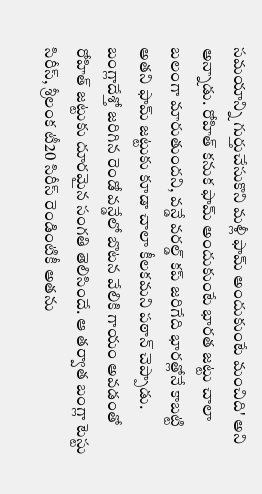సమయాన్ని గుర్తుచేసుకొని మళ్లీ ఫామ్ అందుకుంటే మంచిది' అని అన్నాడు. రోహిత్ కనుక ఫామ్ అందుకుంటే భారత జట్టు చాలా బలంగా మారుతుందని, వన్డే వరల్డ్ కప్ జరిగేది భారత్లోనే కాబట్టి అతని ఫామ్ జట్టుకు కూడా చాలా కీలకమని పఠాన్ చెప్పాడు.
బంగ్లాదేశ్తో జరిగిన రెండో వన్డేలో బొటన వేలికి గాయం అవడంతో రోహిత్ జట్టుకు దూరమైన సంగతి తెలిసిందే. ఆ తర్వాత బంగ్లా టెస్టు సిరీస్, శ్రీలంక టీ20 సిరీస్ రెండింటికీ అతను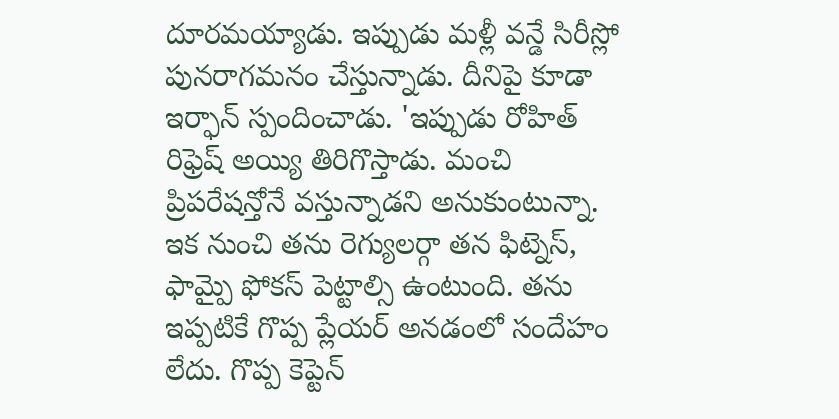దూరమయ్యాడు. ఇప్పుడు మళ్లీ వన్డే సిరీస్లో పునరాగమనం చేస్తున్నాడు. దీనిపై కూడా ఇర్ఫాన్ స్పందించాడు. 'ఇప్పుడు రోహిత్ రిఫ్రెష్ అయ్యి తిరిగొస్తాడు. మంచి ప్రిపరేషన్తోనే వస్తున్నాడని అనుకుంటున్నా. ఇక నుంచి తను రెగ్యులర్గా తన ఫిట్నెస్, ఫామ్పై ఫోకస్ పెట్టాల్సి ఉంటుంది. తను ఇప్పటికే గొప్ప ప్లేయర్ అనడంలో సందేహం లేదు. గొప్ప కెప్టెన్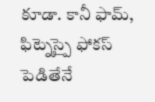కూడా. కానీ ఫామ్, ఫిట్నెస్పై ఫోకస్ పెడితేనే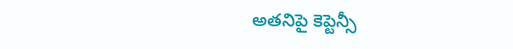అతనిపై కెప్టెన్సీ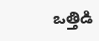ఒత్తిడి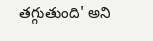తగ్గుతుంది' అని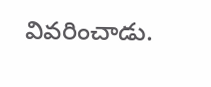వివరించాడు.